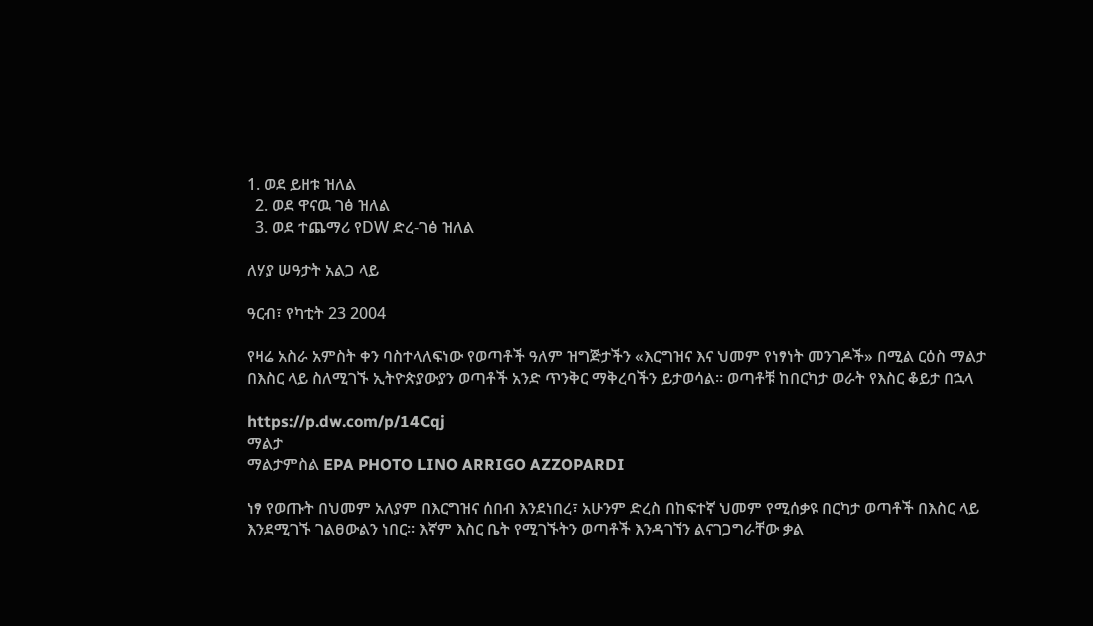1. ወደ ይዘቱ ዝለል
  2. ወደ ዋናዉ ገፅ ዝለል
  3. ወደ ተጨማሪ የDW ድረ-ገፅ ዝለል

ለሃያ ሠዓታት አልጋ ላይ

ዓርብ፣ የካቲት 23 2004

የዛሬ አስራ አምስት ቀን ባስተላለፍነው የወጣቶች ዓለም ዝግጅታችን «እርግዝና እና ህመም የነፃነት መንገዶች» በሚል ርዕስ ማልታ በእስር ላይ ስለሚገኙ ኢትዮጵያውያን ወጣቶች አንድ ጥንቅር ማቅረባችን ይታወሳል። ወጣቶቹ ከበርካታ ወራት የእስር ቆይታ በኋላ

https://p.dw.com/p/14Cqj
ማልታ
ማልታምስል EPA PHOTO LINO ARRIGO AZZOPARDI

ነፃ የወጡት በህመም አለያም በእርግዝና ሰበብ እንደነበረ፣ አሁንም ድረስ በከፍተኛ ህመም የሚሰቃዩ በርካታ ወጣቶች በእስር ላይ እንደሚገኙ ገልፀውልን ነበር። እኛም እስር ቤት የሚገኙትን ወጣቶች እንዳገኘን ልናገጋግራቸው ቃል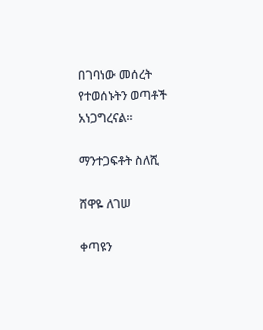በገባነው መሰረት የተወሰኑትን ወጣቶች አነጋግረናል።

ማንተጋፍቶት ስለሺ

ሸዋዬ ለገሠ

ቀጣዩን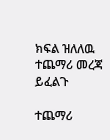ክፍል ዝለለዉ ተጨማሪ መረጃ ይፈልጉ

ተጨማሪ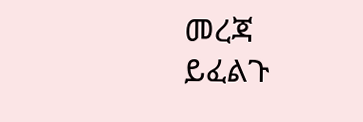መረጃ ይፈልጉ